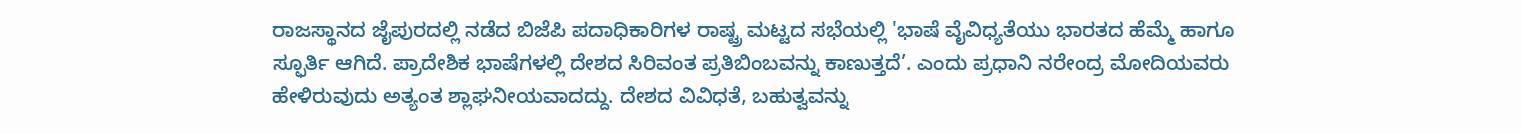ರಾಜಸ್ಥಾನದ ಜೈಪುರದಲ್ಲಿ ನಡೆದ ಬಿಜೆಪಿ ಪದಾಧಿಕಾರಿಗಳ ರಾಷ್ಟ್ರ ಮಟ್ಟದ ಸಭೆಯಲ್ಲಿ 'ಭಾಷೆ ವೈವಿಧ್ಯತೆಯು ಭಾರತದ ಹೆಮ್ಮೆ ಹಾಗೂ ಸ್ಫೂರ್ತಿ ಆಗಿದೆ. ಪ್ರಾದೇಶಿಕ ಭಾಷೆಗಳಲ್ಲಿ ದೇಶದ ಸಿರಿವಂತ ಪ್ರತಿಬಿಂಬವನ್ನು ಕಾಣುತ್ತದೆ’. ಎಂದು ಪ್ರಧಾನಿ ನರೇಂದ್ರ ಮೋದಿಯವರು ಹೇಳಿರುವುದು ಅತ್ಯಂತ ಶ್ಲಾಘನೀಯವಾದದ್ದು. ದೇಶದ ವಿವಿಧತೆ, ಬಹುತ್ವವನ್ನು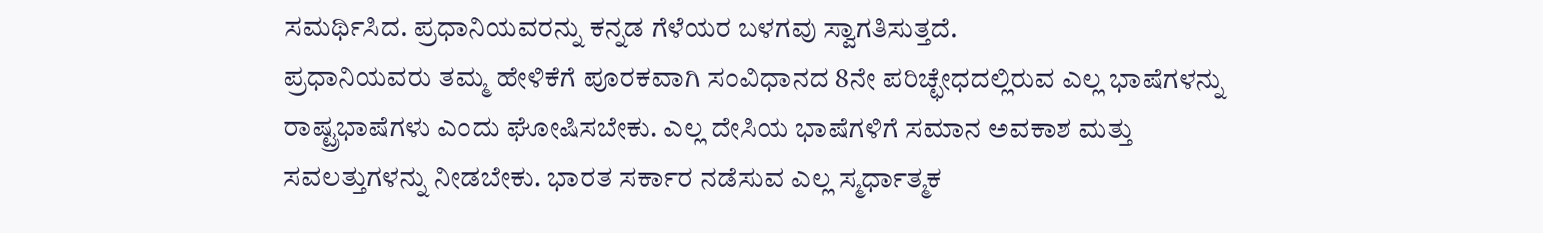ಸಮರ್ಥಿಸಿದ. ಪ್ರಧಾನಿಯವರನ್ನು ಕನ್ನಡ ಗೆಳೆಯರ ಬಳಗವು ಸ್ವಾಗತಿಸುತ್ತದೆ.
ಪ್ರಧಾನಿಯವರು ತಮ್ಮ ಹೇಳಿಕೆಗೆ ಪೂರಕವಾಗಿ ಸಂವಿಧಾನದ 8ನೇ ಪರಿಚ್ಛೇಧದಲ್ಲಿರುವ ಎಲ್ಲ ಭಾಷೆಗಳನ್ನು ರಾಷ್ಟ್ರಭಾಷೆಗಳು ಎಂದು ಘೋಷಿಸಬೇಕು. ಎಲ್ಲ ದೇಸಿಯ ಭಾಷೆಗಳಿಗೆ ಸಮಾನ ಅವಕಾಶ ಮತ್ತು ಸವಲತ್ತುಗಳನ್ನು ನೀಡಬೇಕು. ಭಾರತ ಸರ್ಕಾರ ನಡೆಸುವ ಎಲ್ಲ ಸ್ಮರ್ಧಾತ್ಮಕ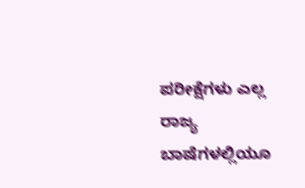ಪರೀಕ್ಷೆಗಳು ಎಲ್ಲ ರಾಜ್ಯ ಬಾಷೆಗಳಲ್ಲಿಯೂ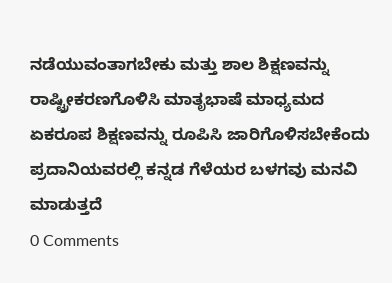ನಡೆಯುವಂತಾಗಬೇಕು ಮತ್ತು ಶಾಲ ಶಿಕ್ಷಣವನ್ನು ರಾಷ್ಟ್ರೀಕರಣಗೊಳಿಸಿ ಮಾತೃಭಾಷೆ ಮಾಧ್ಯಮದ ಏಕರೂಪ ಶಿಕ್ಷಣವನ್ನು ರೂಪಿಸಿ ಜಾರಿಗೊಳಿಸಬೇಕೆಂದು ಪ್ರದಾನಿಯವರಲ್ಲಿ ಕನ್ನಡ ಗೆಳೆಯರ ಬಳಗವು ಮನವಿ ಮಾಡುತ್ತದೆ
0 Comments